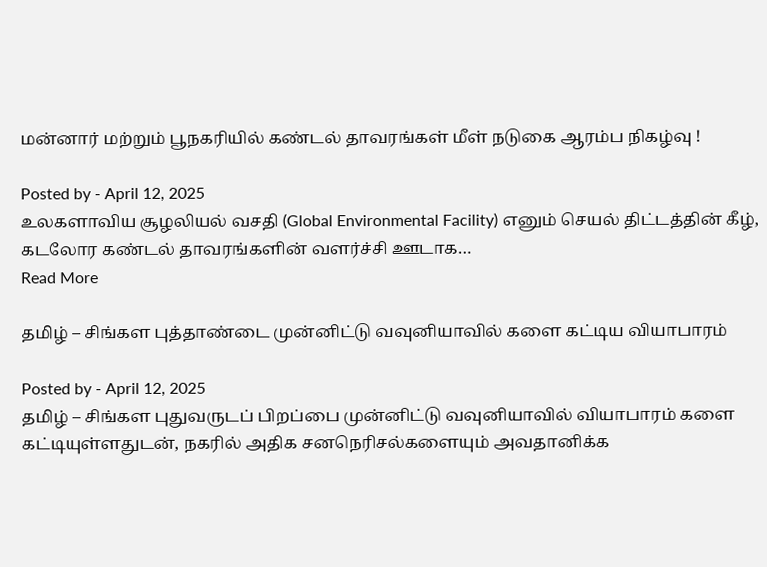மன்னார் மற்றும் பூநகரியில் கண்டல் தாவரங்கள் மீள் நடுகை ஆரம்ப நிகழ்வு !

Posted by - April 12, 2025
உலகளாவிய சூழலியல் வசதி (Global Environmental Facility) எனும் செயல் திட்டத்தின் கீழ், கடலோர கண்டல் தாவரங்களின் வளர்ச்சி ஊடாக…
Read More

தமிழ் – சிங்கள புத்தாண்டை முன்னிட்டு வவுனியாவில் களை கட்டிய வியாபாரம்

Posted by - April 12, 2025
தமிழ் – சிங்கள புதுவருடப் பிறப்பை முன்னிட்டு வவுனியாவில் வியாபாரம் களை கட்டியுள்ளதுடன், நகரில் அதிக சனநெரிசல்களையும் அவதானிக்க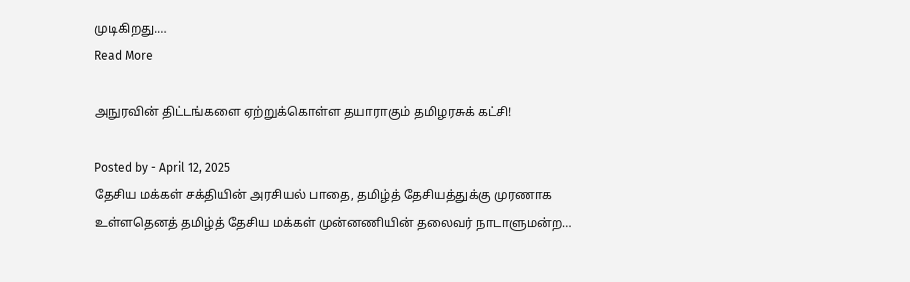முடிகிறது.…
Read More

அநுரவின் திட்டங்களை ஏற்றுக்கொள்ள தயாராகும் தமிழரசுக் கட்சி!

Posted by - April 12, 2025
தேசிய மக்கள் சக்தியின் அரசியல் பாதை, தமிழ்த் தேசியத்துக்கு முரணாக உள்ளதெனத் தமிழ்த் தேசிய மக்கள் முன்னணியின் தலைவர் நாடாளுமன்ற…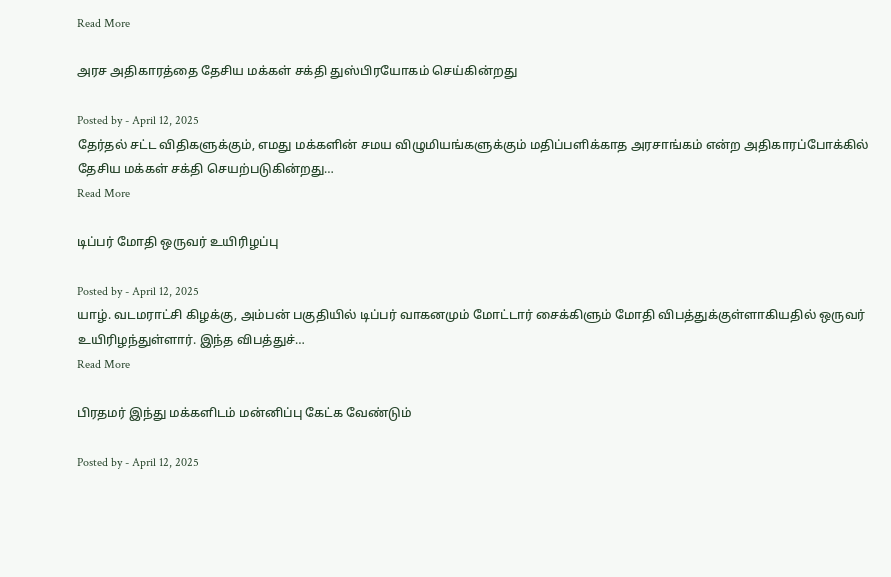Read More

அரச அதிகாரத்தை தேசிய மக்கள் சக்தி துஸ்பிரயோகம் செய்கின்றது

Posted by - April 12, 2025
தேர்தல் சட்ட விதிகளுக்கும், எமது மக்களின் சமய விழுமியங்களுக்கும் மதிப்பளிக்காத அரசாங்கம் என்ற அதிகாரப்போக்கில் தேசிய மக்கள் சக்தி செயற்படுகின்றது…
Read More

டிப்பர் மோதி ஒருவர் உயிரிழப்பு

Posted by - April 12, 2025
யாழ். வடமராட்சி கிழக்கு, அம்பன் பகுதியில் டிப்பர் வாகனமும் மோட்டார் சைக்கிளும் மோதி விபத்துக்குள்ளாகியதில் ஒருவர் உயிரிழந்துள்ளார். இந்த விபத்துச்…
Read More

பிரதமர் இந்து மக்களிடம் மன்னிப்பு கேட்க வேண்டும்

Posted by - April 12, 2025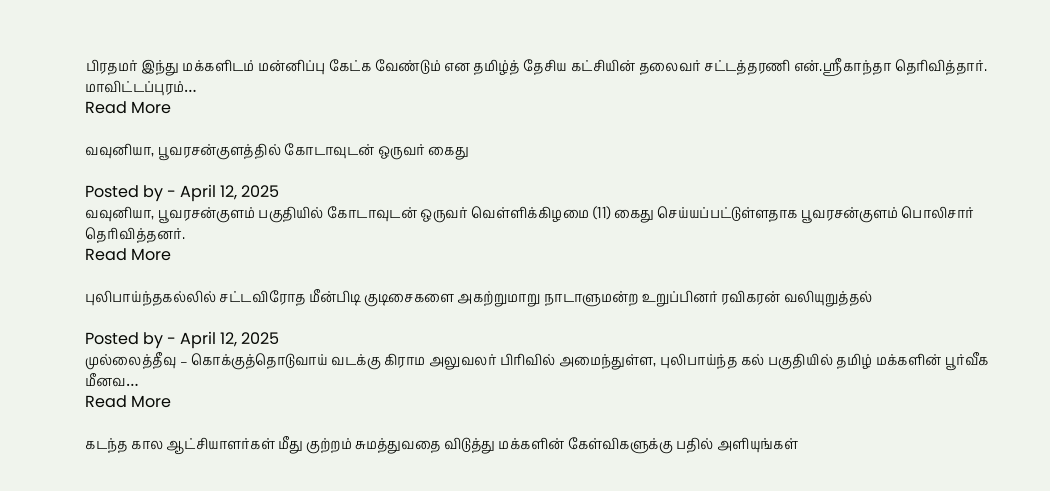பிரதமர் இந்து மக்களிடம் மன்னிப்பு கேட்க வேண்டும் என தமிழ்த் தேசிய கட்சியின் தலைவர் சட்டத்தரணி என்.ஸ்ரீகாந்தா தெரிவித்தார். மாவிட்டப்புரம்…
Read More

வவுனியா, பூவரசன்குளத்தில் கோடாவுடன் ஒருவர் கைது

Posted by - April 12, 2025
வவுனியா, பூவரசன்குளம் பகுதியில் கோடாவுடன் ஒருவர் வெள்ளிக்கிழமை (11) கைது செய்யப்பட்டுள்ளதாக பூவரசன்குளம் பொலிசார் தெரிவித்தனர்.
Read More

புலிபாய்ந்தகல்லில் சட்டவிரோத மீன்பிடி குடிசைகளை அகற்றுமாறு நாடாளுமன்ற உறுப்பினர் ரவிகரன் வலியுறுத்தல்

Posted by - April 12, 2025
முல்லைத்தீவு – கொக்குத்தொடுவாய் வடக்கு கிராம அலுவலர் பிரிவில் அமைந்துள்ள, புலிபாய்ந்த கல் பகுதியில் தமிழ் மக்களின் பூர்வீக மீனவ…
Read More

கடந்த கால ஆட்சியாளர்கள் மீது குற்றம் சுமத்துவதை விடுத்து மக்களின் கேள்விகளுக்கு பதில் அளியுங்கள்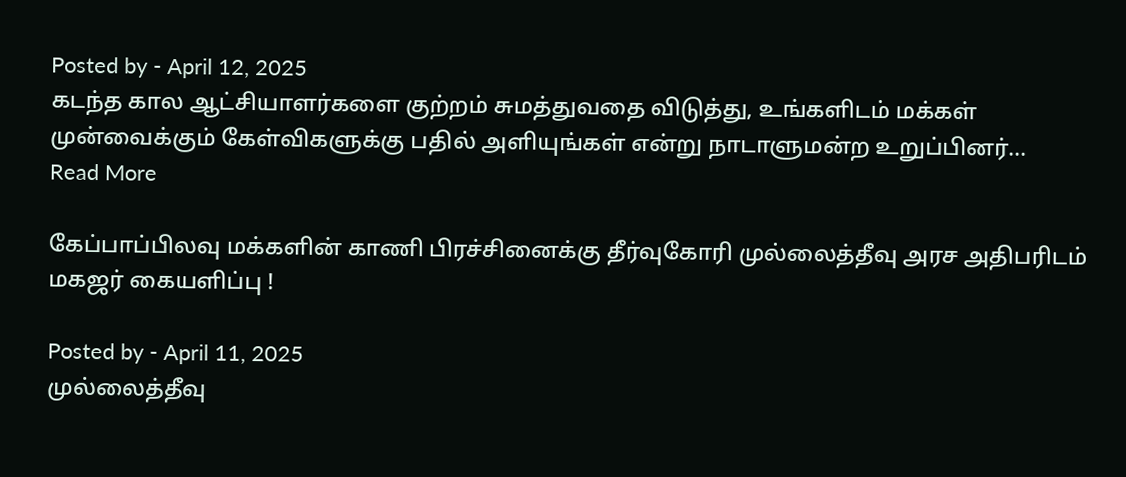Posted by - April 12, 2025
கடந்த கால ஆட்சியாளர்களை குற்றம் சுமத்துவதை விடுத்து, உங்களிடம் மக்கள் முன்வைக்கும் கேள்விகளுக்கு பதில் அளியுங்கள் என்று நாடாளுமன்ற உறுப்பினர்…
Read More

கேப்பாப்பிலவு மக்களின் காணி பிரச்சினைக்கு தீர்வுகோரி முல்லைத்தீவு அரச அதிபரிடம் மகஜர் கையளிப்பு !

Posted by - April 11, 2025
முல்லைத்தீவு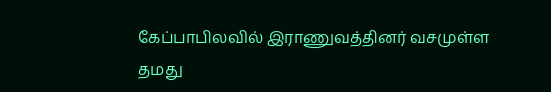கேப்பாபிலவில் இராணுவத்தினர் வசமுள்ள தமது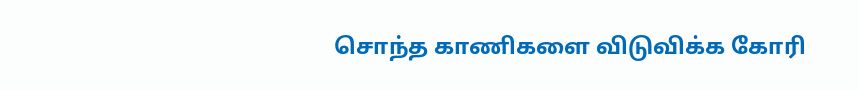சொந்த காணிகளை விடுவிக்க கோரி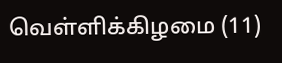வெள்ளிக்கிழமை (11)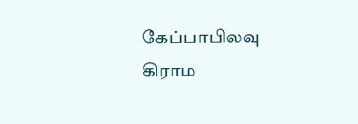கேப்பாபிலவு  கிராம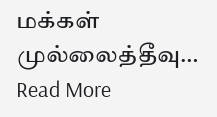மக்கள் முல்லைத்தீவு…
Read More